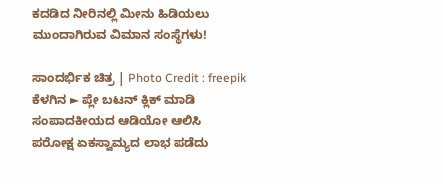ಕದಡಿದ ನೀರಿನಲ್ಲಿ ಮೀನು ಹಿಡಿಯಲು ಮುಂದಾಗಿರುವ ವಿಮಾನ ಸಂಸ್ಥೆಗಳು!

ಸಾಂದರ್ಭಿಕ ಚಿತ್ರ | Photo Credit : freepik
ಕೆಳಗಿನ ► ಪ್ಲೇ ಬಟನ್ ಕ್ಲಿಕ್ ಮಾಡಿ ಸಂಪಾದಕೀಯದ ಆಡಿಯೋ ಆಲಿಸಿ
ಪರೋಕ್ಷ ಏಕಸ್ವಾಮ್ಯದ ಲಾಭ ಪಡೆದು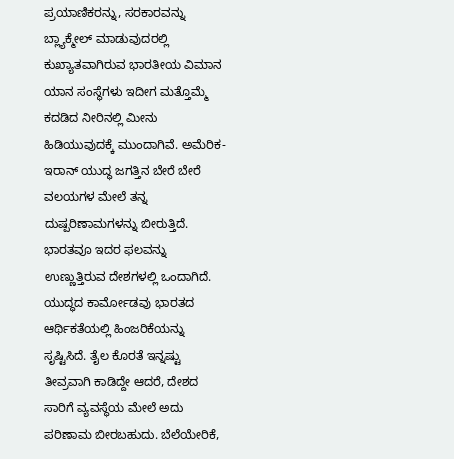ಪ್ರಯಾಣಿಕರನ್ನು, ಸರಕಾರವನ್ನು ಬ್ಲ್ಯಾಕ್ಮೇಲ್ ಮಾಡುವುದರಲ್ಲಿ ಕುಖ್ಯಾತವಾಗಿರುವ ಭಾರತೀಯ ವಿಮಾನ ಯಾನ ಸಂಸ್ಥೆಗಳು ಇದೀಗ ಮತ್ತೊಮ್ಮೆ ಕದಡಿದ ನೀರಿನಲ್ಲಿ ಮೀನು ಹಿಡಿಯುವುದಕ್ಕೆ ಮುಂದಾಗಿವೆ. ಅಮೆರಿಕ-ಇರಾನ್ ಯುದ್ಧ ಜಗತ್ತಿನ ಬೇರೆ ಬೇರೆ ವಲಯಗಳ ಮೇಲೆ ತನ್ನ ದುಷ್ಪರಿಣಾಮಗಳನ್ನು ಬೀರುತ್ತಿದೆ. ಭಾರತವೂ ಇದರ ಫಲವನ್ನು ಉಣ್ಣುತ್ತಿರುವ ದೇಶಗಳಲ್ಲಿ ಒಂದಾಗಿದೆ. ಯುದ್ಧದ ಕಾರ್ಮೋಡವು ಭಾರತದ ಆರ್ಥಿಕತೆಯಲ್ಲಿ ಹಿಂಜರಿಕೆಯನ್ನು ಸೃಷ್ಟಿಸಿದೆ. ತೈಲ ಕೊರತೆ ಇನ್ನಷ್ಟು ತೀವ್ರವಾಗಿ ಕಾಡಿದ್ದೇ ಆದರೆ, ದೇಶದ ಸಾರಿಗೆ ವ್ಯವಸ್ಥೆಯ ಮೇಲೆ ಅದು ಪರಿಣಾಮ ಬೀರಬಹುದು. ಬೆಲೆಯೇರಿಕೆ,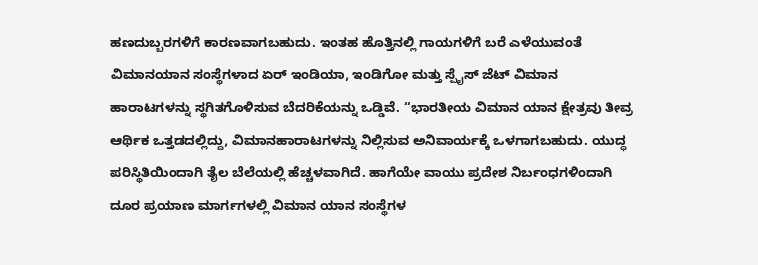ಹಣದುಬ್ಬರಗಳಿಗೆ ಕಾರಣವಾಗಬಹುದು. ಇಂತಹ ಹೊತ್ತಿನಲ್ಲಿ ಗಾಯಗಳಿಗೆ ಬರೆ ಎಳೆಯುವಂತೆ ವಿಮಾನಯಾನ ಸಂಸ್ಥೆಗಳಾದ ಏರ್ ಇಂಡಿಯಾ, ಇಂಡಿಗೋ ಮತ್ತು ಸ್ಪೈಸ್ ಜೆಟ್ ವಿಮಾನ ಹಾರಾಟಗಳನ್ನು ಸ್ಥಗಿತಗೊಳಿಸುವ ಬೆದರಿಕೆಯನ್ನು ಒಡ್ಡಿವೆ. ‘‘ಭಾರತೀಯ ವಿಮಾನ ಯಾನ ಕ್ಷೇತ್ರವು ತೀವ್ರ ಆರ್ಥಿಕ ಒತ್ತಡದಲ್ಲಿದ್ದು, ವಿಮಾನಹಾರಾಟಗಳನ್ನು ನಿಲ್ಲಿಸುವ ಅನಿವಾರ್ಯಕ್ಕೆ ಒಳಗಾಗಬಹುದು. ಯುದ್ಧ ಪರಿಸ್ಥಿತಿಯಿಂದಾಗಿ ತೈಲ ಬೆಲೆಯಲ್ಲಿ ಹೆಚ್ಚಳವಾಗಿದೆ. ಹಾಗೆಯೇ ವಾಯು ಪ್ರದೇಶ ನಿರ್ಬಂಧಗಳಿಂದಾಗಿ ದೂರ ಪ್ರಯಾಣ ಮಾರ್ಗಗಳಲ್ಲಿ ವಿಮಾನ ಯಾನ ಸಂಸ್ಥೆಗಳ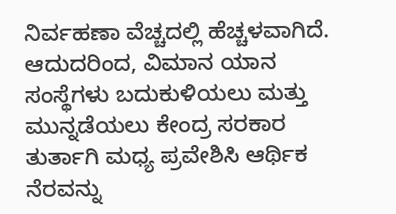ನಿರ್ವಹಣಾ ವೆಚ್ಚದಲ್ಲಿ ಹೆಚ್ಚಳವಾಗಿದೆ. ಆದುದರಿಂದ, ವಿಮಾನ ಯಾನ ಸಂಸ್ಥೆಗಳು ಬದುಕುಳಿಯಲು ಮತ್ತು ಮುನ್ನಡೆಯಲು ಕೇಂದ್ರ ಸರಕಾರ ತುರ್ತಾಗಿ ಮಧ್ಯ ಪ್ರವೇಶಿಸಿ ಆರ್ಥಿಕ ನೆರವನ್ನು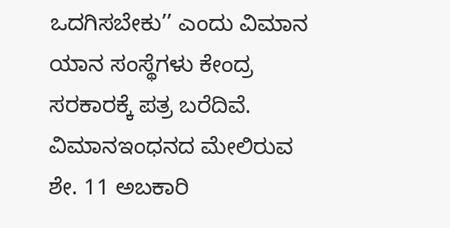ಒದಗಿಸಬೇಕು’’ ಎಂದು ವಿಮಾನ ಯಾನ ಸಂಸ್ಥೆಗಳು ಕೇಂದ್ರ ಸರಕಾರಕ್ಕೆ ಪತ್ರ ಬರೆದಿವೆ. ವಿಮಾನಇಂಧನದ ಮೇಲಿರುವ ಶೇ. 11 ಅಬಕಾರಿ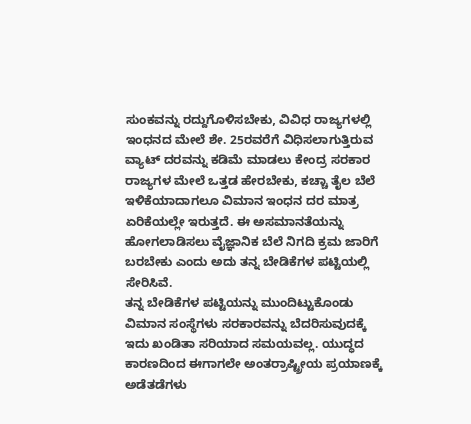ಸುಂಕವನ್ನು ರದ್ದುಗೊಳಿಸಬೇಕು, ವಿವಿಧ ರಾಜ್ಯಗಳಲ್ಲಿ ಇಂಧನದ ಮೇಲೆ ಶೇ. 25ರವರೆಗೆ ವಿಧಿಸಲಾಗುತ್ತಿರುವ ವ್ಯಾಟ್ ದರವನ್ನು ಕಡಿಮೆ ಮಾಡಲು ಕೇಂದ್ರ ಸರಕಾರ ರಾಜ್ಯಗಳ ಮೇಲೆ ಒತ್ತಡ ಹೇರಬೇಕು, ಕಚ್ಚಾ ತೈಲ ಬೆಲೆ ಇಳಿಕೆಯಾದಾಗಲೂ ವಿಮಾನ ಇಂಧನ ದರ ಮಾತ್ರ ಏರಿಕೆಯಲ್ಲೇ ಇರುತ್ತದೆ. ಈ ಅಸಮಾನತೆಯನ್ನು ಹೋಗಲಾಡಿಸಲು ವೈಜ್ಞಾನಿಕ ಬೆಲೆ ನಿಗದಿ ಕ್ರಮ ಜಾರಿಗೆ ಬರಬೇಕು ಎಂದು ಅದು ತನ್ನ ಬೇಡಿಕೆಗಳ ಪಟ್ಟಿಯಲ್ಲಿ ಸೇರಿಸಿವೆ.
ತನ್ನ ಬೇಡಿಕೆಗಳ ಪಟ್ಟಿಯನ್ನು ಮುಂದಿಟ್ಟುಕೊಂಡು ವಿಮಾನ ಸಂಸ್ಥೆಗಳು ಸರಕಾರವನ್ನು ಬೆದರಿಸುವುದಕ್ಕೆ ಇದು ಖಂಡಿತಾ ಸರಿಯಾದ ಸಮಯವಲ್ಲ. ಯುದ್ಧದ ಕಾರಣದಿಂದ ಈಗಾಗಲೇ ಅಂತರ್ರಾಷ್ಟ್ರೀಯ ಪ್ರಯಾಣಕ್ಕೆ ಅಡೆತಡೆಗಳು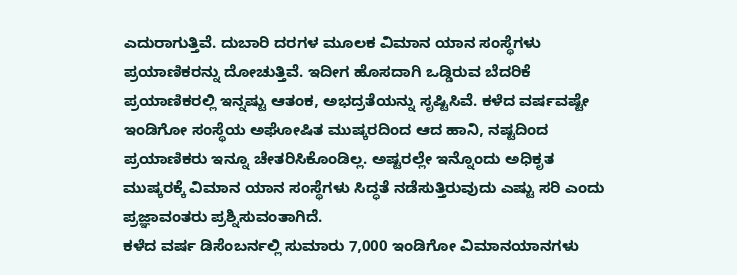ಎದುರಾಗುತ್ತಿವೆ. ದುಬಾರಿ ದರಗಳ ಮೂಲಕ ವಿಮಾನ ಯಾನ ಸಂಸ್ಥೆಗಳು ಪ್ರಯಾಣಿಕರನ್ನು ದೋಚುತ್ತಿವೆ. ಇದೀಗ ಹೊಸದಾಗಿ ಒಡ್ಡಿರುವ ಬೆದರಿಕೆ ಪ್ರಯಾಣಿಕರಲ್ಲಿ ಇನ್ನಷ್ಟು ಆತಂಕ, ಅಭದ್ರತೆಯನ್ನು ಸೃಷ್ಟಿಸಿವೆ. ಕಳೆದ ವರ್ಷವಷ್ಟೇ ಇಂಡಿಗೋ ಸಂಸ್ಥೆಯ ಅಘೋಷಿತ ಮುಷ್ಕರದಿಂದ ಆದ ಹಾನಿ, ನಷ್ಟದಿಂದ ಪ್ರಯಾಣಿಕರು ಇನ್ನೂ ಚೇತರಿಸಿಕೊಂಡಿಲ್ಲ. ಅಷ್ಟರಲ್ಲೇ ಇನ್ನೊಂದು ಅಧಿಕೃತ ಮುಷ್ಕರಕ್ಕೆ ವಿಮಾನ ಯಾನ ಸಂಸ್ಥೆಗಳು ಸಿದ್ಧತೆ ನಡೆಸುತ್ತಿರುವುದು ಎಷ್ಟು ಸರಿ ಎಂದು ಪ್ರಜ್ಞಾವಂತರು ಪ್ರಶ್ನಿಸುವಂತಾಗಿದೆ.
ಕಳೆದ ವರ್ಷ ಡಿಸೆಂಬರ್ನಲ್ಲಿ ಸುಮಾರು 7,000 ಇಂಡಿಗೋ ವಿಮಾನಯಾನಗಳು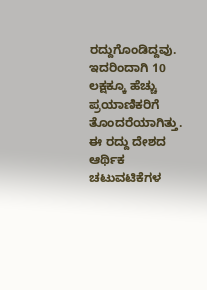ರದ್ದುಗೊಂಡಿದ್ದವು. ಇದರಿಂದಾಗಿ 10 ಲಕ್ಷಕ್ಕೂ ಹೆಚ್ಚು ಪ್ರಯಾಣಿಕರಿಗೆ ತೊಂದರೆಯಾಗಿತ್ತು. ಈ ರದ್ದು ದೇಶದ ಆರ್ಥಿಕ ಚಟುವಟಿಕೆಗಳ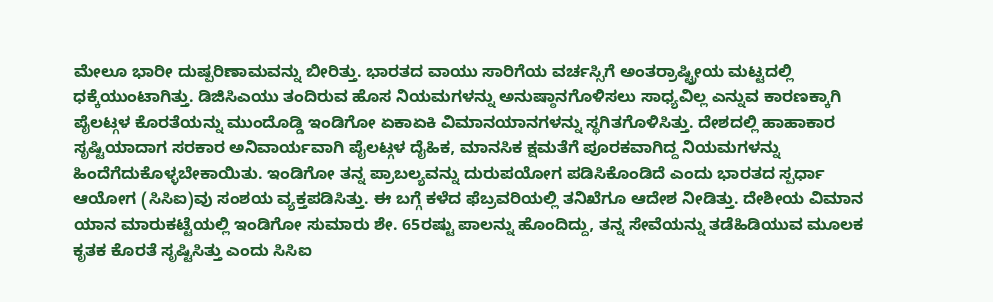ಮೇಲೂ ಭಾರೀ ದುಷ್ಪರಿಣಾಮವನ್ನು ಬೀರಿತ್ತು. ಭಾರತದ ವಾಯು ಸಾರಿಗೆಯ ವರ್ಚಸ್ಸಿಗೆ ಅಂತರ್ರಾಷ್ಟ್ರೀಯ ಮಟ್ಟದಲ್ಲಿ ಧಕ್ಕೆಯುಂಟಾಗಿತ್ತು. ಡಿಜಿಸಿಎಯು ತಂದಿರುವ ಹೊಸ ನಿಯಮಗಳನ್ನು ಅನುಷ್ಠಾನಗೊಳಿಸಲು ಸಾಧ್ಯವಿಲ್ಲ ಎನ್ನುವ ಕಾರಣಕ್ಕಾಗಿ ಪೈಲಟ್ಗಳ ಕೊರತೆಯನ್ನು ಮುಂದೊಡ್ಡಿ ಇಂಡಿಗೋ ಏಕಾಏಕಿ ವಿಮಾನಯಾನಗಳನ್ನು ಸ್ಥಗಿತಗೊಳಿಸಿತ್ತು. ದೇಶದಲ್ಲಿ ಹಾಹಾಕಾರ ಸೃಷ್ಟಿಯಾದಾಗ ಸರಕಾರ ಅನಿವಾರ್ಯವಾಗಿ ಪೈಲಟ್ಗಳ ದೈಹಿಕ, ಮಾನಸಿಕ ಕ್ಷಮತೆಗೆ ಪೂರಕವಾಗಿದ್ದ ನಿಯಮಗಳನ್ನು ಹಿಂದೆಗೆದುಕೊಳ್ಳಬೇಕಾಯಿತು. ಇಂಡಿಗೋ ತನ್ನ ಪ್ರಾಬಲ್ಯವನ್ನು ದುರುಪಯೋಗ ಪಡಿಸಿಕೊಂಡಿದೆ ಎಂದು ಭಾರತದ ಸ್ಪರ್ಧಾ ಆಯೋಗ (ಸಿಸಿಐ)ವು ಸಂಶಯ ವ್ಯಕ್ತಪಡಿಸಿತ್ತು. ಈ ಬಗ್ಗೆ ಕಳೆದ ಫೆಬ್ರವರಿಯಲ್ಲಿ ತನಿಖೆಗೂ ಆದೇಶ ನೀಡಿತ್ತು. ದೇಶೀಯ ವಿಮಾನ ಯಾನ ಮಾರುಕಟ್ಟೆಯಲ್ಲಿ ಇಂಡಿಗೋ ಸುಮಾರು ಶೇ. 65ರಷ್ಟು ಪಾಲನ್ನು ಹೊಂದಿದ್ದು, ತನ್ನ ಸೇವೆಯನ್ನು ತಡೆಹಿಡಿಯುವ ಮೂಲಕ ಕೃತಕ ಕೊರತೆ ಸೃಷ್ಟಿಸಿತ್ತು ಎಂದು ಸಿಸಿಐ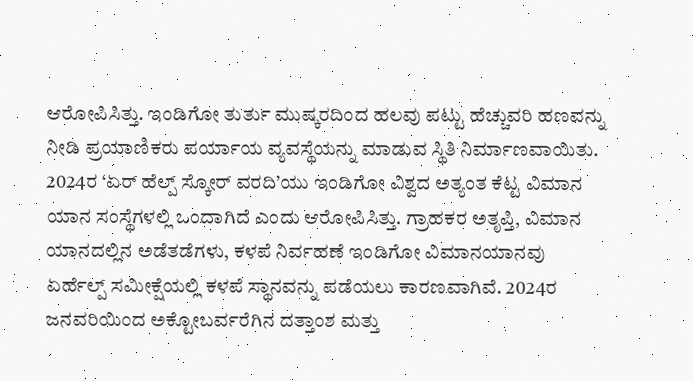ಆರೋಪಿಸಿತ್ತು. ಇಂಡಿಗೋ ತುರ್ತು ಮುಷ್ಕರದಿಂದ ಹಲವು ಪಟ್ಟು ಹೆಚ್ಚುವರಿ ಹಣವನ್ನು ನೀಡಿ ಪ್ರಯಾಣಿಕರು ಪರ್ಯಾಯ ವ್ಯವಸ್ಥೆಯನ್ನು ಮಾಡುವ ಸ್ಥಿತಿ ನಿರ್ಮಾಣವಾಯಿತು.
2024ರ ‘ಏರ್ ಹೆಲ್ಪ್ ಸ್ಕೋರ್ ವರದಿ’ಯು ಇಂಡಿಗೋ ವಿಶ್ವದ ಅತ್ಯಂತ ಕೆಟ್ಟ ವಿಮಾನ ಯಾನ ಸಂಸ್ಥೆಗಳಲ್ಲಿ ಒಂದಾಗಿದೆ ಎಂದು ಆರೋಪಿಸಿತ್ತು. ಗ್ರಾಹಕರ ಅತೃಪ್ತಿ, ವಿಮಾನ ಯಾನದಲ್ಲಿನ ಅಡೆತಡೆಗಳು, ಕಳಪೆ ನಿರ್ವಹಣೆ ಇಂಡಿಗೋ ವಿಮಾನಯಾನವು ಏರ್ಹೆಲ್ಪ್ ಸಮೀಕ್ಷೆಯಲ್ಲಿ ಕಳಪೆ ಸ್ಥಾನವನ್ನು ಪಡೆಯಲು ಕಾರಣವಾಗಿವೆ. 2024ರ ಜನವರಿಯಿಂದ ಅಕ್ಟೋಬರ್ವರೆಗಿನ ದತ್ತಾಂಶ ಮತ್ತು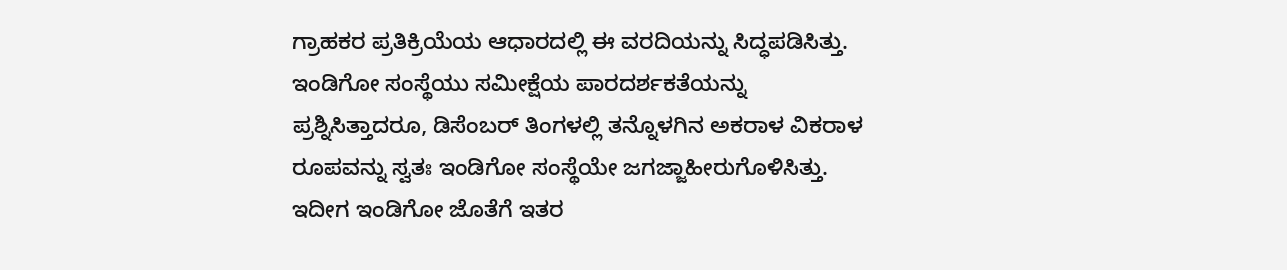ಗ್ರಾಹಕರ ಪ್ರತಿಕ್ರಿಯೆಯ ಆಧಾರದಲ್ಲಿ ಈ ವರದಿಯನ್ನು ಸಿದ್ಧಪಡಿಸಿತ್ತು. ಇಂಡಿಗೋ ಸಂಸ್ಥೆಯು ಸಮೀಕ್ಷೆಯ ಪಾರದರ್ಶಕತೆಯನ್ನು ಪ್ರಶ್ನಿಸಿತ್ತಾದರೂ, ಡಿಸೆಂಬರ್ ತಿಂಗಳಲ್ಲಿ ತನ್ನೊಳಗಿನ ಅಕರಾಳ ವಿಕರಾಳ ರೂಪವನ್ನು ಸ್ವತಃ ಇಂಡಿಗೋ ಸಂಸ್ಥೆಯೇ ಜಗಜ್ಜಾಹೀರುಗೊಳಿಸಿತ್ತು.
ಇದೀಗ ಇಂಡಿಗೋ ಜೊತೆಗೆ ಇತರ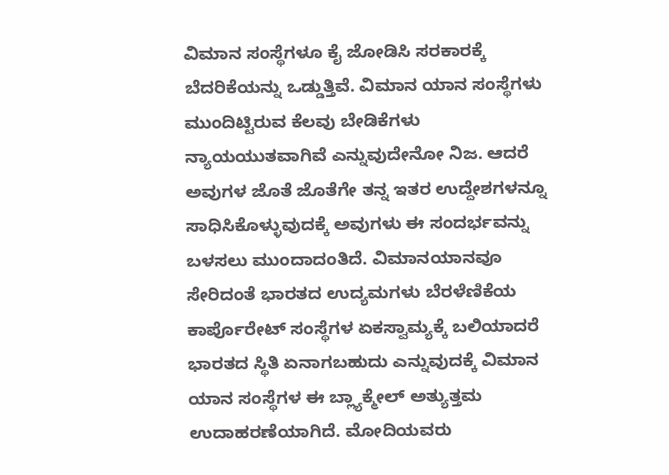ವಿಮಾನ ಸಂಸ್ಥೆಗಳೂ ಕೈ ಜೋಡಿಸಿ ಸರಕಾರಕ್ಕೆ ಬೆದರಿಕೆಯನ್ನು ಒಡ್ಡುತ್ತಿವೆ. ವಿಮಾನ ಯಾನ ಸಂಸ್ಥೆಗಳು ಮುಂದಿಟ್ಟಿರುವ ಕೆಲವು ಬೇಡಿಕೆಗಳು ನ್ಯಾಯಯುತವಾಗಿವೆ ಎನ್ನುವುದೇನೋ ನಿಜ. ಆದರೆ ಅವುಗಳ ಜೊತೆ ಜೊತೆಗೇ ತನ್ನ ಇತರ ಉದ್ದೇಶಗಳನ್ನೂ ಸಾಧಿಸಿಕೊಳ್ಳುವುದಕ್ಕೆ ಅವುಗಳು ಈ ಸಂದರ್ಭವನ್ನು ಬಳಸಲು ಮುಂದಾದಂತಿದೆ. ವಿಮಾನಯಾನವೂ ಸೇರಿದಂತೆ ಭಾರತದ ಉದ್ಯಮಗಳು ಬೆರಳೆಣಿಕೆಯ ಕಾರ್ಪೊರೇಟ್ ಸಂಸ್ಥೆಗಳ ಏಕಸ್ವಾಮ್ಯಕ್ಕೆ ಬಲಿಯಾದರೆ ಭಾರತದ ಸ್ಥಿತಿ ಏನಾಗಬಹುದು ಎನ್ನುವುದಕ್ಕೆ ವಿಮಾನ ಯಾನ ಸಂಸ್ಥೆಗಳ ಈ ಬ್ಲ್ಯಾಕ್ಮೇಲ್ ಅತ್ಯುತ್ತಮ ಉದಾಹರಣೆಯಾಗಿದೆ. ಮೋದಿಯವರು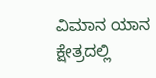ವಿಮಾನ ಯಾನ ಕ್ಷೇತ್ರದಲ್ಲಿ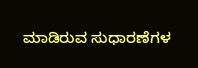ಮಾಡಿರುವ ಸುಧಾರಣೆಗಳ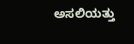ಅಸಲಿಯತ್ತು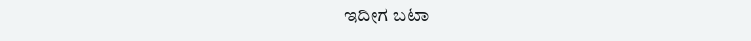ಇದೀಗ ಬಟಾ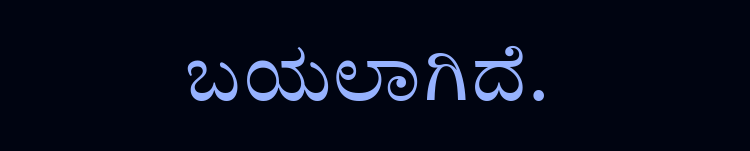ಬಯಲಾಗಿದೆ.